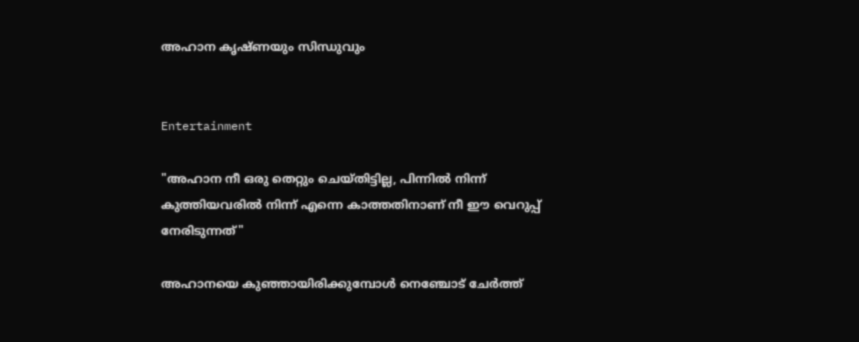അഹാന കൃഷ്ണയും സിന്ധുവും


Entertainment

"അഹാന നീ ഒരു തെറ്റും ചെയ്തിട്ടില്ല, പിന്നിൽ നിന്ന് കുത്തിയവരിൽ നിന്ന് എന്നെ കാത്തതിനാണ് നീ ഈ വെറുപ്പ് നേരിടുന്നത്"

അഹാനയെ കുഞ്ഞായിരിക്കുമ്പോൾ നെഞ്ചോട് ചേർത്ത്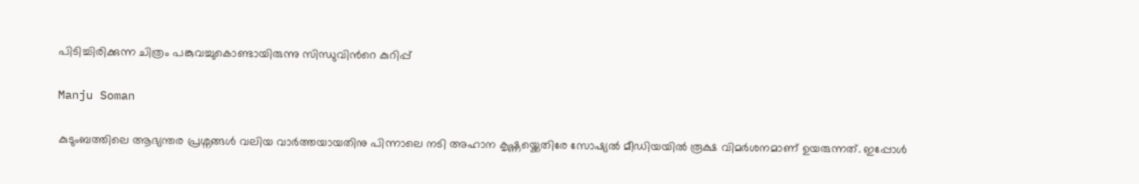പിടിച്ചിരിക്കുന്ന ചിത്രം പങ്കുവച്ചുകൊണ്ടായിരുന്നു സിന്ധുവിന്‍റെ കുറിപ്പ്

Manju Soman

കുടുംബത്തിലെ ആഭ്യന്തര പ്രശ്നങ്ങൾ വലിയ വാർത്തയായതിനു പിന്നാലെ നടി അഹാന കൃഷ്ണയ്ക്കെതിരേ സോഷ്യൽ മീഡിയയിൽ രൂക്ഷ വിമർശനമാണ് ഉയരുന്നത്. ഇപ്പോൾ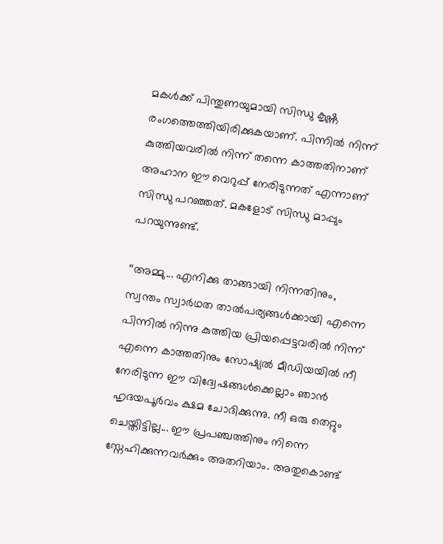മകൾക്ക് പിന്തുണയുമായി സിന്ധു കൃഷ്ണ രംഗത്തെത്തിയിരിക്കുകയാണ്. പിന്നിൽ നിന്ന് കുത്തിയവരിൽ നിന്ന് തന്നെ കാത്തതിനാണ് അഹാന ഈ വെറുപ്പ് നേരിടുന്നത് എന്നാണ് സിന്ധു പറഞ്ഞത്. മകളോട് സിന്ധു മാപ്പും പറയുന്നുണ്ട്.

‘‘അമ്മു... എനിക്കു താങ്ങായി നിന്നതിനും, സ്വന്തം സ്വാർഥത താൽപര്യങ്ങൾക്കായി എന്നെ പിന്നിൽ നിന്നു കുത്തിയ പ്രിയപ്പെട്ടവരിൽ നിന്ന് എന്നെ കാത്തതിനും സോഷ്യൽ മീഡിയയിൽ നീ നേരിടുന്ന ഈ വിദ്വേഷങ്ങൾക്കെല്ലാം ഞാൻ ഹൃദയപൂർവം ക്ഷമ ചോദിക്കുന്നു. നീ ഒരു തെറ്റും ചെയ്തിട്ടില്ല... ഈ പ്രപഞ്ചത്തിനും നിന്നെ സ്നേഹിക്കുന്നവർക്കും അതറിയാം. അതുകൊണ്ട്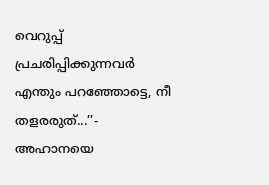വെറുപ്പ് പ്രചരിപ്പിക്കുന്നവർ എന്തും പറഞ്ഞോട്ടെ, നീ തളരരുത്...’’- അഹാനയെ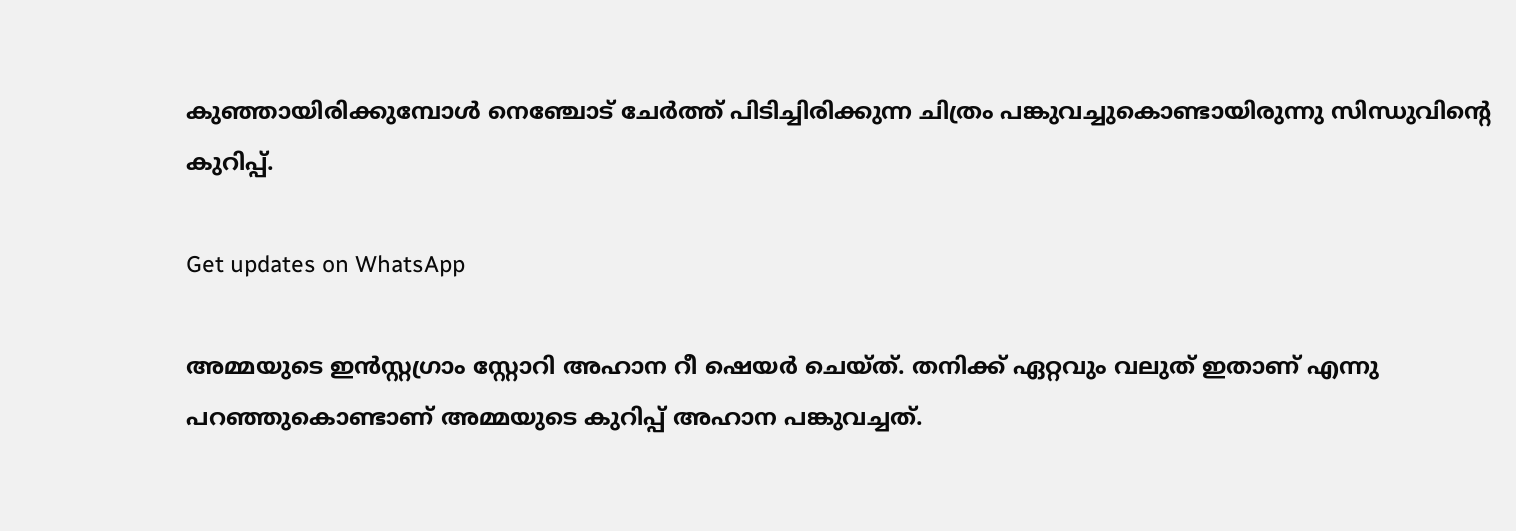കുഞ്ഞായിരിക്കുമ്പോൾ നെഞ്ചോട് ചേർത്ത് പിടിച്ചിരിക്കുന്ന ചിത്രം പങ്കുവച്ചുകൊണ്ടായിരുന്നു സിന്ധുവിന്‍റെ കുറിപ്പ്.

Get updates on WhatsApp

അമ്മയുടെ ഇൻസ്റ്റഗ്രാം സ്റ്റോറി അഹാന റീ ഷെയർ ചെയ്ത്. തനിക്ക് ഏറ്റവും വലുത് ഇതാണ് എന്നു പറഞ്ഞുകൊണ്ടാണ് അമ്മയുടെ കുറിപ്പ് അഹാന പങ്കുവച്ചത്.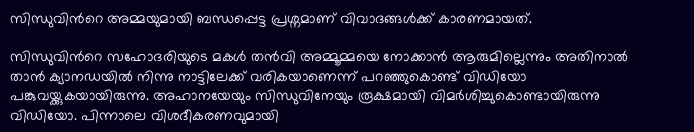സിന്ധുവിന്‍റെ അമ്മയുമായി ബന്ധപ്പെട്ട പ്രശ്നമാണ് വിവാദങ്ങൾക്ക് കാരണമായത്.

സിന്ധുവിന്‍റെ സഹോദരിയുടെ മകൾ തൻവി അമ്മൂമ്മയെ നോക്കാൻ ആരുമില്ലെന്നും അതിനാൽ താൻ ക്യാനഡയിൽ നിന്നു നാട്ടിലേക്ക് വരികയാണെന്ന് പറഞ്ഞുകൊണ്ട് വിഡിയോ പങ്കുവയ്ക്കുകയായിരുന്നു. അഹാനയേയും സിന്ധുവിനേയും രൂക്ഷമായി വിമർശിച്ചുകൊണ്ടായിരുന്നു വിഡിയോ. പിന്നാലെ വിശദീകരണവുമായി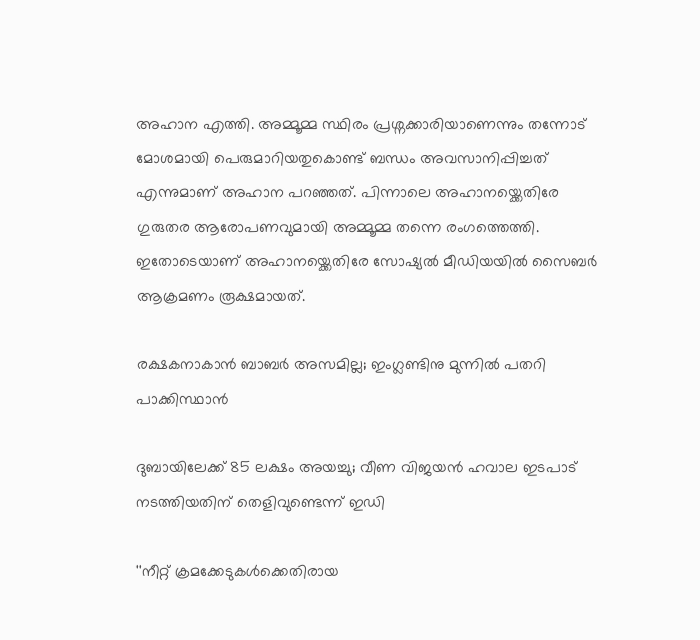അഹാന എത്തി. അമ്മൂമ്മ സ്ഥിരം പ്രശ്നക്കാരിയാണെന്നും തന്നോട് മോശമായി പെരുമാറിയതുകൊണ്ട് ബന്ധം അവസാനിപ്പിച്ചത് എന്നുമാണ് അഹാന പറഞ്ഞത്. പിന്നാലെ അഹാനയ്ക്കെതിരേ ഗുരുതര ആരോപണവുമായി അമ്മൂമ്മ തന്നെ രംഗത്തെത്തി. ഇതോടെയാണ് അഹാനയ്ക്കെതിരേ സോഷ്യൽ മീഡിയയിൽ സൈബർ ആക്രമണം രൂക്ഷമായത്.

രക്ഷകനാകാൻ ബാബർ അസമില്ല; ഇംഗ്ലണ്ടിനു മുന്നിൽ പതറി പാക്കിസ്ഥാൻ

ദുബായിലേക്ക് 85 ലക്ഷം അയച്ചു; വീണ വിജയൻ ഹവാല ഇടപാട് നടത്തിയതിന് തെളിവുണ്ടെന്ന് ഇഡി

''നീറ്റ് ക്രമക്കേടുകൾക്കെതിരായ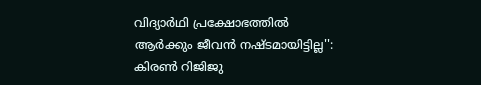വിദ‍്യാർഥി പ്രക്ഷോഭത്തിൽ ആർക്കും ജീവൻ നഷ്ടമായിട്ടില്ല'': കിരൺ റിജിജു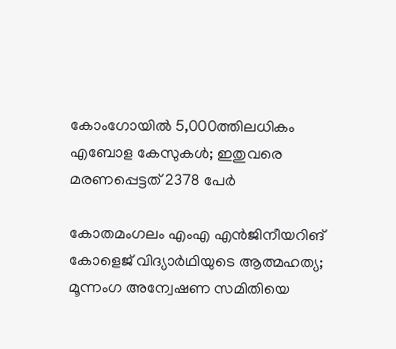കോംഗോയിൽ 5,000ത്തിലധികം എബോള കേസുകൾ; ഇതുവരെ മരണപ്പെട്ടത് 2378 പേർ

കോതമംഗലം എംഎ എൻജിനീയറിങ് കോളെജ് വിദ്യാർഥിയുടെ ആത്മഹത്യ; മൂന്നംഗ അന്വേഷണ സമിതിയെ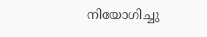നിയോഗിച്ചു